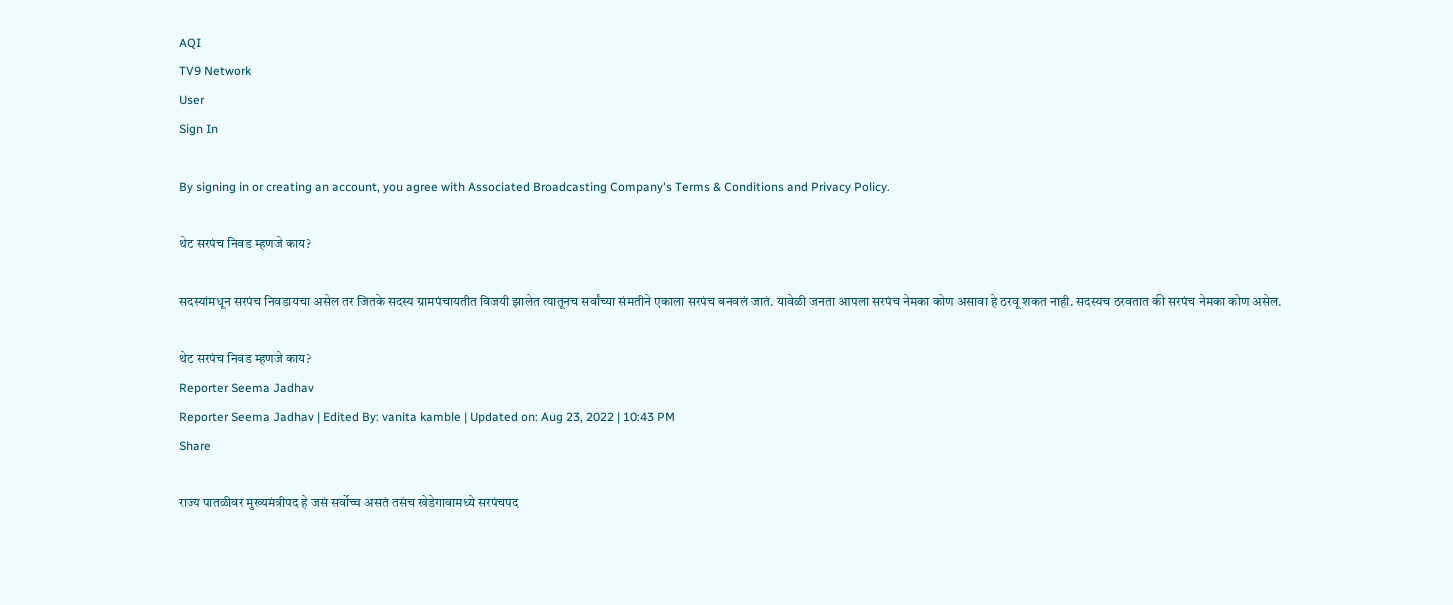AQI
TV9 Network
User
Sign In

By signing in or creating an account, you agree with Associated Broadcasting Company's Terms & Conditions and Privacy Policy.

थेट सरपंच निवड म्हणजे काय?

सदस्यांमधून सरपंच निवडायचा असेल तर जितके सदस्य ग्रामपंचायतीत विजयी झालेत त्यातूनच सर्वांच्या संमतीने एकाला सरपंच बनवलं जातं. यावेळी जनता आपला सरपंच नेमका कोण असावा हे ठरवू शकत नाही. सदस्यच ठरवतात की सरपंच नेमका कोण असेल.

थेट सरपंच निवड म्हणजे काय?
Reporter Seema Jadhav
Reporter Seema Jadhav | Edited By: vanita kamble | Updated on: Aug 23, 2022 | 10:43 PM
Share

राज्य पातळीवर मुख्यमंत्रीपद हे जसं सर्वोच्च असतं तसंच खेडेगावामध्ये सरपंचपद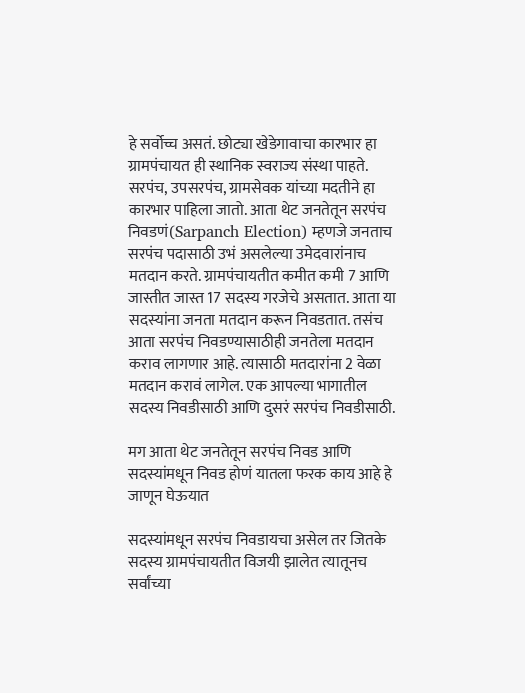हे सर्वोच्च असतं. छोट्या खेडेगावाचा कारभार हा ग्रामपंचायत ही स्थानिक स्वराज्य संस्था पाहते. सरपंच, उपसरपंच, ग्रामसेवक यांच्या मदतीने हा कारभार पाहिला जातो. आता थेट जनतेतून सरपंच निवडणं(Sarpanch Election) म्हणजे जनताच सरपंच पदासाठी उभं असलेल्या उमेदवारांनाच मतदान करते. ग्रामपंचायतीत कमीत कमी 7 आणि जास्तीत जास्त 17 सदस्य गरजेचे असतात. आता या सदस्यांना जनता मतदान करून निवडतात. तसंच आता सरपंच निवडण्यासाठीही जनतेला मतदान कराव लागणार आहे. त्यासाठी मतदारांना 2 वेळा मतदान करावं लागेल. एक आपल्या भागातील सदस्य निवडीसाठी आणि दुसरं सरपंच निवडीसाठी.

मग आता थेट जनतेतून सरपंच निवड आणि सदस्यांमधून निवड होणं यातला फरक काय आहे हे जाणून घेऊयात

सदस्यांमधून सरपंच निवडायचा असेल तर जितके सदस्य ग्रामपंचायतीत विजयी झालेत त्यातूनच सर्वांच्या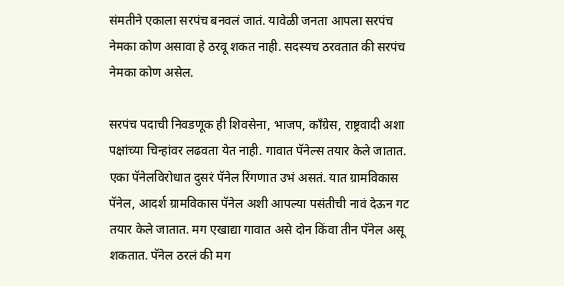संमतीने एकाला सरपंच बनवलं जातं. यावेळी जनता आपला सरपंच नेमका कोण असावा हे ठरवू शकत नाही. सदस्यच ठरवतात की सरपंच नेमका कोण असेल.

सरपंच पदाची निवडणूक ही शिवसेना, भाजप, कॉंग्रेस, राष्ट्रवादी अशा पक्षांच्या चिन्हांवर लढवता येत नाही. गावात पॅनेल्स तयार केले जातात. एका पॅनेलविरोधात दुसरं पॅनेल रिंगणात उभं असतं. यात ग्रामविकास पॅनेल, आदर्श ग्रामविकास पॅनेल अशी आपल्या पसंतीची नावं देऊन गट तयार केले जातात. मग एखाद्या गावात असे दोन किंवा तीन पॅनेल असू शकतात. पॅनेल ठरलं की मग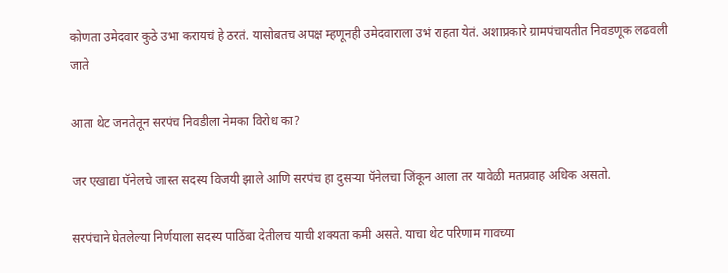कोणता उमेदवार कुठे उभा करायचं हे ठरतं. यासोबतच अपक्ष म्हणूनही उमेदवाराला उभं राहता येतं. अशाप्रकारे ग्रामपंचायतीत निवडणूक लढवली जाते

आता थेट जनतेतून सरपंच निवडीला नेमका विरोध का?

जर एखाद्या पॅनेलचे जास्त सदस्य विजयी झाले आणि सरपंच हा दुसऱ्या पॅनेलचा जिंकून आला तर यावेळी मतप्रवाह अधिक असतो.

सरपंचाने घेतलेल्या निर्णयाला सदस्य पाठिंबा देतीलच याची शक्यता कमी असते. याचा थेट परिणाम गावच्या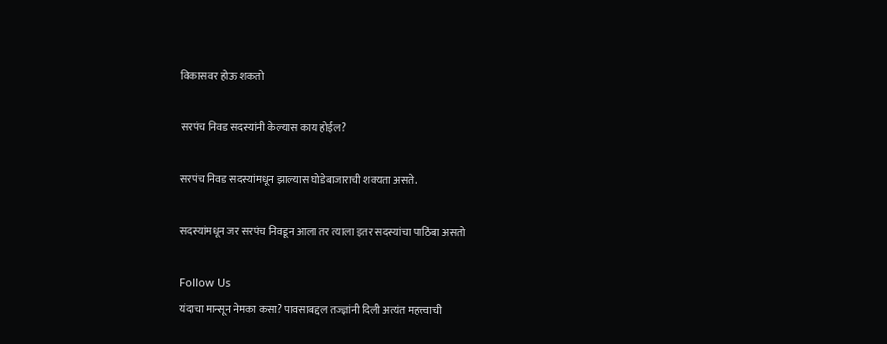विकासवर होऊ शकतो

सरपंच निवड सदस्यांनी केल्यास काय होईल?

सरपंच निवड सदस्यांमधून झाल्यास घोडेबाजाराची शक्यता असते.

सदस्यांमधून जर सरपंच निवडून आला तर त्याला इतर सदस्यांचा पाठिंबा असतो

Follow Us
यंदाचा मान्सून नेमका कसा? पावसाबद्दल तज्ज्ञांनी दिली अत्यंत महत्त्वाची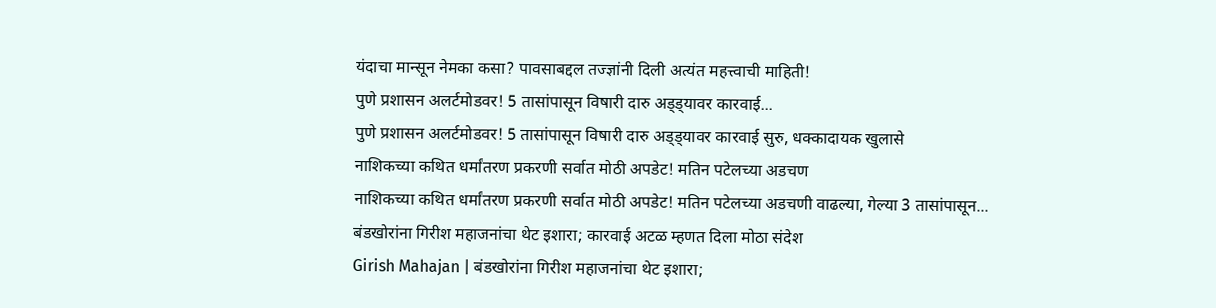यंदाचा मान्सून नेमका कसा? पावसाबद्दल तज्ज्ञांनी दिली अत्यंत महत्त्वाची माहिती!
पुणे प्रशासन अलर्टमोडवर! 5 तासांपासून विषारी दारु अड्ड्यावर कारवाई...
पुणे प्रशासन अलर्टमोडवर! 5 तासांपासून विषारी दारु अड्ड्यावर कारवाई सुरु, धक्कादायक खुलासे
नाशिकच्या कथित धर्मांतरण प्रकरणी सर्वात मोठी अपडेट! मतिन पटेलच्या अडचण
नाशिकच्या कथित धर्मांतरण प्रकरणी सर्वात मोठी अपडेट! मतिन पटेलच्या अडचणी वाढल्या, गेल्या 3 तासांपासून...
बंडखोरांना गिरीश महाजनांचा थेट इशारा; कारवाई अटळ म्हणत दिला मोठा संदेश
Girish Mahajan | बंडखोरांना गिरीश महाजनांचा थेट इशारा;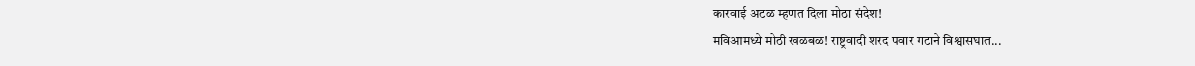कारवाई अटळ म्हणत दिला मोठा संदेश!
मविआमध्ये मोठी खळबळ! राष्ट्रवादी शरद पवार गटाने विश्वासघात...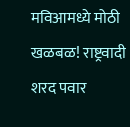मविआमध्ये मोठी खळबळ! राष्ट्रवादी शरद पवार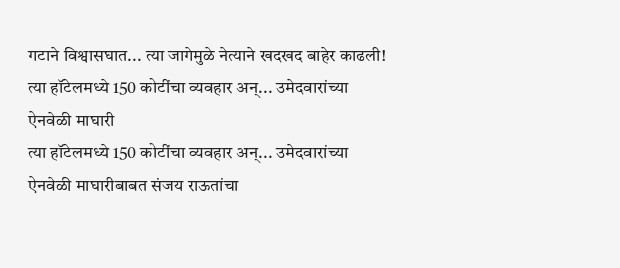गटाने विश्वासघात... त्या जागेमुळे नेत्याने खदखद बाहेर काढली!
त्या हॉटेलमध्ये 150 कोटींचा व्यवहार अन्... उमेदवारांच्या ऐनवेळी माघारी
त्या हॉटेलमध्ये 150 कोटींचा व्यवहार अन्... उमेदवारांच्या ऐनवेळी माघारीबाबत संजय राऊतांचा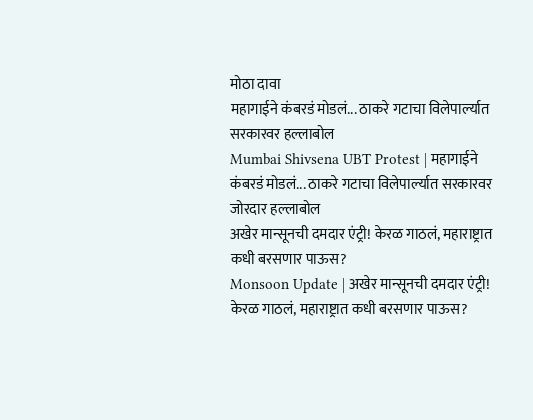मोठा दावा
महागाईने कंबरडं मोडलं... ठाकरे गटाचा विलेपार्ल्यात सरकारवर हल्लाबोल
Mumbai Shivsena UBT Protest | महागाईने कंबरडं मोडलं... ठाकरे गटाचा विलेपार्ल्यात सरकारवर जोरदार हल्लाबोल
अखेर मान्सूनची दमदार एंट्री! केरळ गाठलं, महाराष्ट्रात कधी बरसणार पाऊस?
Monsoon Update | अखेर मान्सूनची दमदार एंट्री! केरळ गाठलं, महाराष्ट्रात कधी बरसणार पाऊस?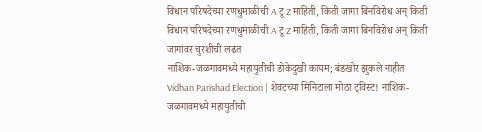विधान परिषदेच्या रणधुमाळीची A टू Z माहिती, किती जागा बिनविरोध अन् किती
विधान परिषदेच्या रणधुमाळीची A टू Z माहिती, किती जागा बिनविरोध अन् किती जागांवर चुरशीची लढत
नाशिक-जळगावमध्ये महायुतीची डोकेदुखी कायम; बंडखोर झुकले नाहीत
Vidhan Parishad Election | शेवटच्या मिनिटाला मोठा ट्विस्ट! नाशिक-जळगावमध्ये महायुतीची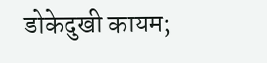डोकेदुखी कायम;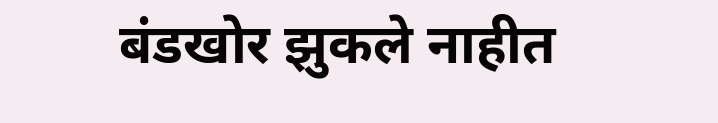बंडखोर झुकले नाहीत